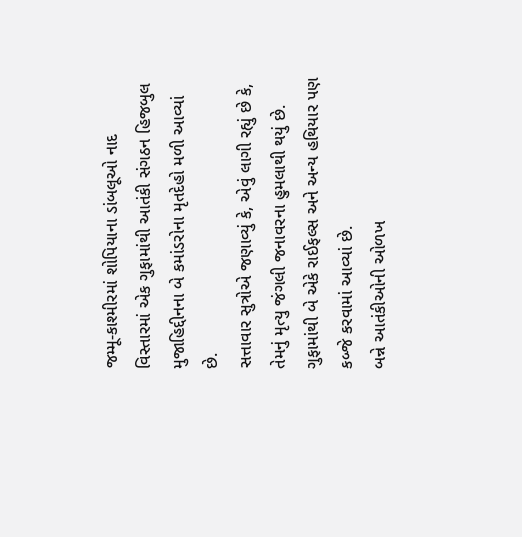જમ્મૂ-કાશ્મીરમાં શોપિયાના ડાંબલૂઓ નાદ વિસ્તારમાં એક ગુફામાંથી આતંકી સંગઠન હિજબુલ મુજાહિદ્દીનના બે કમાંડરોના મૃતદેહો મળી આવ્યાં છે.
સત્તાવાર સુત્રોએ જણાવ્યું કે, એવું લાગી રહ્યું છે કે, તેમનું મૃત્યુ જંગલી જનાવરના હુમલાથી થયું છે. ગુફામાંથી બે એકે રાઈફલ્સ અને અન્ય હથિયાર પણ કબ્જે કરવામાં આવ્યાં છે.
બન્ને આતંકીઓની ઓળખ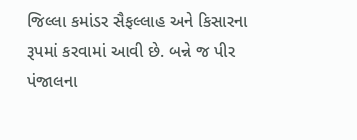જિલ્લા કમાંડર સૈફલ્લાહ અને કિસારના રૂપમાં કરવામાં આવી છે. બન્ને જ પીર પંજાલના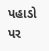પહાડો પર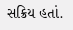સક્રિય હતાં.